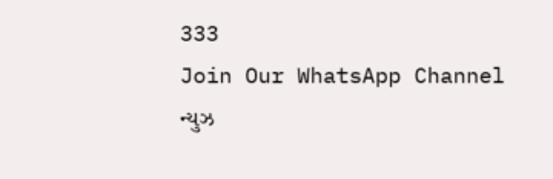333
Join Our WhatsApp Channel
ન્યુઝ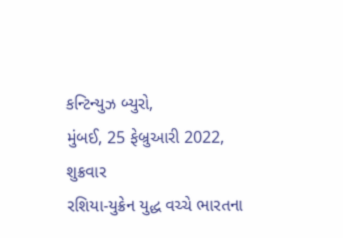કન્ટિન્યુઝ બ્યુરો,
મુંબઈ, 25 ફેબ્રુઆરી 2022,
શુક્રવાર
રશિયા-યુક્રેન યુદ્ધ વચ્ચે ભારતના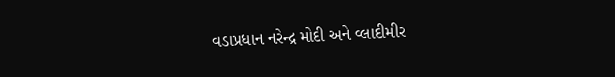વડાપ્રધાન નરેન્દ્ર મોદી અને વ્લાદીમીર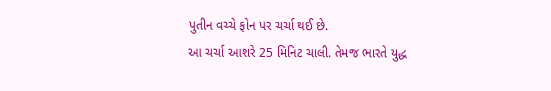પુતીન વચ્ચે ફોન પર ચર્ચા થઈ છે.
આ ચર્ચા આશરે 25 મિનિટ ચાલી. તેમજ ભારતે યુદ્ધ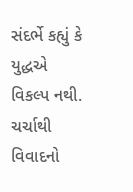સંદર્ભે કહ્યું કે યુદ્ધએ વિકલ્પ નથી. ચર્ચાથી વિવાદનો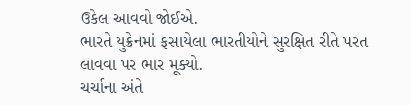ઉકેલ આવવો જોઈએ.
ભારતે યુક્રેનમાં ફસાયેલા ભારતીયોને સુરક્ષિત રીતે પરત લાવવા પર ભાર મૂક્યો.
ચર્ચાના અંતે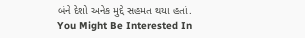બંને દેશો અનેક મુદ્દે સહમત થયા હતાં.
You Might Be Interested In